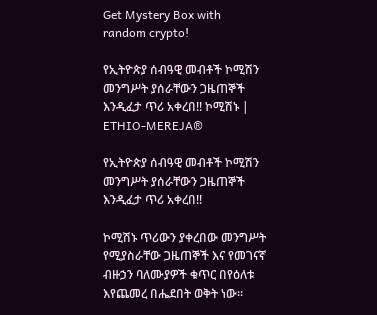Get Mystery Box with random crypto!

የኢትዮጵያ ሰብዓዊ መብቶች ኮሚሽን መንግሥት ያሰራቸውን ጋዜጠኞች እንዲፈታ ጥሪ አቀረበ!! ኮሚሽኑ | ETHIO-MEREJA®

የኢትዮጵያ ሰብዓዊ መብቶች ኮሚሽን መንግሥት ያሰራቸውን ጋዜጠኞች እንዲፈታ ጥሪ አቀረበ!!

ኮሚሽኑ ጥሪውን ያቀረበው መንግሥት የሚያስራቸው ጋዜጠኞች እና የመገናኛ ብዙኃን ባለሙያዎች ቁጥር በየዕለቱ እየጨመረ በሔደበት ወቅት ነው።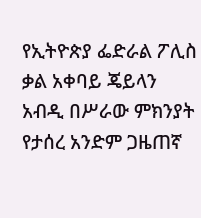የኢትዮጵያ ፌድራል ፖሊስ ቃል አቀባይ ጄይላን አብዲ በሥራው ምክንያት የታሰረ አንድም ጋዜጠኛ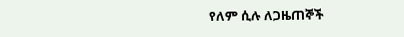የለም ሲሉ ለጋዜጠኞች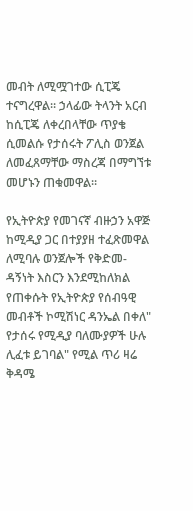መብት ለሚሟገተው ሲፒጄ ተናግረዋል። ኃላፊው ትላንት አርብ ከሲፒጄ ለቀረበላቸው ጥያቄ ሲመልሱ የታሰሩት ፖሊስ ወንጀል ለመፈጸማቸው ማስረጃ በማግኘቱ መሆኑን ጠቁመዋል።

የኢትዮጵያ የመገናኛ ብዙኃን አዋጅ ከሚዲያ ጋር በተያያዘ ተፈጽመዋል ለሚባሉ ወንጀሎች የቅድመ-ዳኝነት እስርን እንደሚከለክል የጠቀሱት የኢትዮጵያ የሰብዓዊ መብቶች ኮሚሽነር ዳንኤል በቀለ" የታሰሩ የሚዲያ ባለሙያዎች ሁሉ ሊፈቱ ይገባል" የሚል ጥሪ ዛሬ ቅዳሜ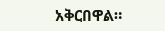አቅርበዋል።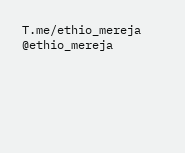T.me/ethio_mereja
@ethio_mereja